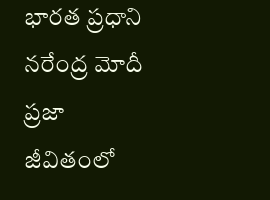భారత ప్రధాని నరేంద్ర మోదీ ప్రజా జీవితంలో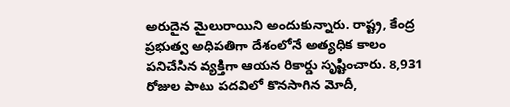అరుదైన మైలురాయిని అందుకున్నారు. రాష్ట్ర, కేంద్ర ప్రభుత్వ అధిపతిగా దేశంలోనే అత్యధిక కాలం పనిచేసిన వ్యక్తిగా ఆయన రికార్డు సృష్టించారు. 8,931 రోజుల పాటు పదవిలో కొనసాగిన మోదీ,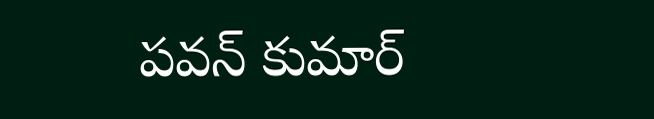పవన్ కుమార్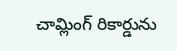చామ్లింగ్ రికార్డును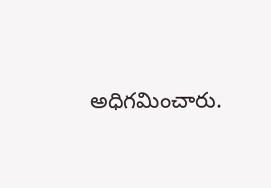అధిగమించారు.